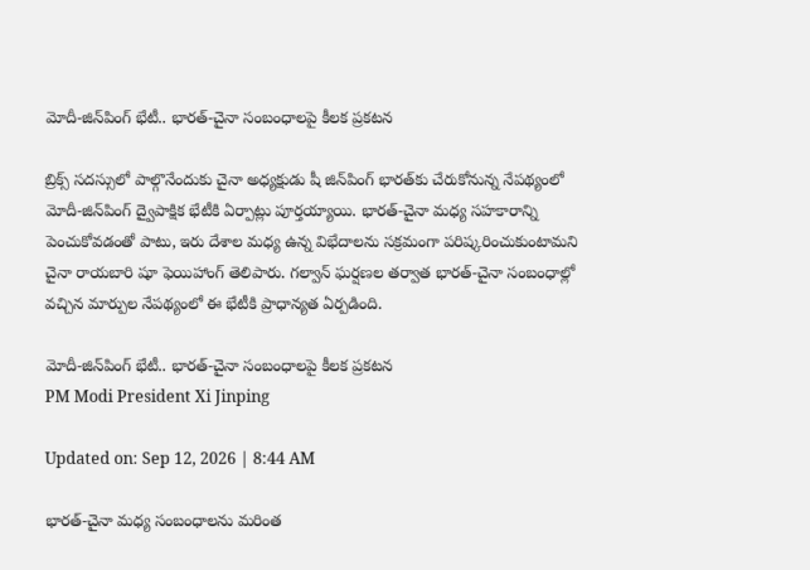మోదీ-జిన్‌పింగ్ భేటీ.. భారత్-చైనా సంబంధాలపై కీలక ప్రకటన

బ్రిక్స్ సదస్సులో పాల్గొనేందుకు చైనా అధ్యక్షుడు షీ జిన్‌పింగ్ భారత్‌కు చేరుకోనున్న నేపథ్యంలో మోదీ-జిన్‌పింగ్ ద్వైపాక్షిక భేటీకి ఏర్పాట్లు పూర్తయ్యాయి. భారత్-చైనా మధ్య సహకారాన్ని పెంచుకోవడంతో పాటు, ఇరు దేశాల మధ్య ఉన్న విభేదాలను సక్రమంగా పరిష్కరించుకుంటామని చైనా రాయబారి షూ ఫెయిహాంగ్ తెలిపారు. గల్వాన్ ఘర్షణల తర్వాత భారత్-చైనా సంబంధాల్లో వచ్చిన మార్పుల నేపథ్యంలో ఈ భేటీకి ప్రాధాన్యత ఏర్పడింది.

మోదీ-జిన్‌పింగ్ భేటీ.. భారత్-చైనా సంబంధాలపై కీలక ప్రకటన
PM Modi President Xi Jinping

Updated on: Sep 12, 2026 | 8:44 AM

భారత్-చైనా మధ్య సంబంధాలను మరింత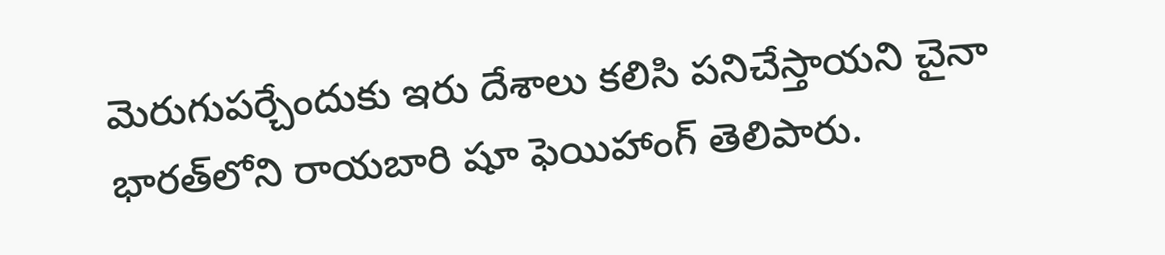మెరుగుపర్చేందుకు ఇరు దేశాలు కలిసి పనిచేస్తాయని చైనా భారత్‌లోని రాయబారి షూ ఫెయిహాంగ్ తెలిపారు.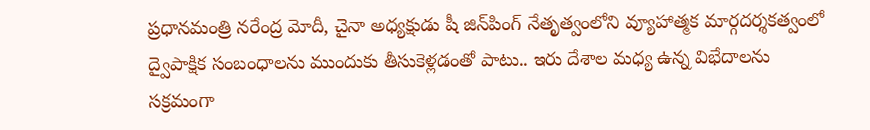ప్రధానమంత్రి నరేంద్ర మోదీ, చైనా అధ్యక్షుడు షీ జిన్‌పింగ్ నేతృత్వంలోని వ్యూహాత్మక మార్గదర్శకత్వంలో ద్వైపాక్షిక సంబంధాలను ముందుకు తీసుకెళ్లడంతో పాటు.. ఇరు దేశాల మధ్య ఉన్న విభేదాలను సక్రమంగా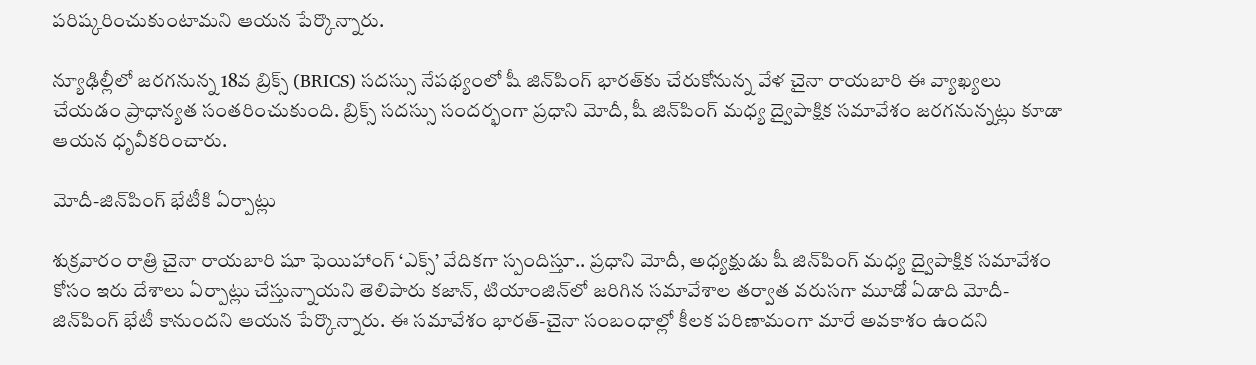పరిష్కరించుకుంటామని ఆయన పేర్కొన్నారు.

న్యూఢిల్లీలో జరగనున్న 18వ బ్రిక్స్ (BRICS) సదస్సు నేపథ్యంలో షీ జిన్‌పింగ్ భారత్‌కు చేరుకోనున్న వేళ చైనా రాయబారి ఈ వ్యాఖ్యలు చేయడం ప్రాధాన్యత సంతరించుకుంది. బ్రిక్స్ సదస్సు సందర్భంగా ప్రధాని మోదీ, షీ జిన్‌పింగ్ మధ్య ద్వైపాక్షిక సమావేశం జరగనున్నట్లు కూడా ఆయన ధృవీకరించారు.

మోదీ-జిన్‌పింగ్ భేటీకి ఏర్పాట్లు

శుక్రవారం రాత్రి చైనా రాయబారి షూ ఫెయిహాంగ్ ‘ఎక్స్‌’ వేదికగా స్పందిస్తూ.. ప్రధాని మోదీ, అధ్యక్షుడు షీ జిన్‌పింగ్ మధ్య ద్వైపాక్షిక సమావేశం కోసం ఇరు దేశాలు ఏర్పాట్లు చేస్తున్నాయని తెలిపారు కజాన్, టియాంజిన్‌లో జరిగిన సమావేశాల తర్వాత వరుసగా మూడో ఏడాది మోదీ-జిన్‌పింగ్ భేటీ కానుందని ఆయన పేర్కొన్నారు. ఈ సమావేశం భారత్-చైనా సంబంధాల్లో కీలక పరిణామంగా మారే అవకాశం ఉందని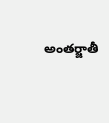అంతర్జాతీ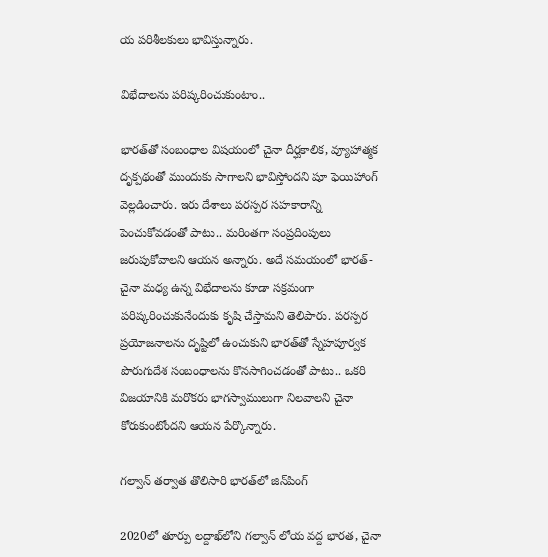య పరిశీలకులు భావిస్తున్నారు.

విభేదాలను పరిష్కరించుకుంటాం..

భారత్‌తో సంబంధాల విషయంలో చైనా దీర్ఘకాలిక, వ్యూహాత్మక దృక్పథంతో ముందుకు సాగాలని భావిస్తోందని షూ ఫెయిహాంగ్ వెల్లడించారు. ఇరు దేశాలు పరస్పర సహకారాన్ని పెంచుకోవడంతో పాటు.. మరింతగా సంప్రదింపులు జరుపుకోవాలని ఆయన అన్నారు. అదే సమయంలో భారత్-చైనా మధ్య ఉన్న విభేదాలను కూడా సక్రమంగా పరిష్కరించుకునేందుకు కృషి చేస్తామని తెలిపారు. పరస్పర ప్రయోజనాలను దృష్టిలో ఉంచుకుని భారత్‌తో స్నేహపూర్వక పొరుగుదేశ సంబంధాలను కొనసాగించడంతో పాటు.. ఒకరి విజయానికి మరొకరు భాగస్వాములుగా నిలవాలని చైనా కోరుకుంటోందని ఆయన పేర్కొన్నారు.

గల్వాన్ తర్వాత తొలిసారి భారత్‌లో జిన్‌పింగ్

2020లో తూర్పు లద్దాఖ్‌లోని గల్వాన్ లోయ వద్ద భారత, చైనా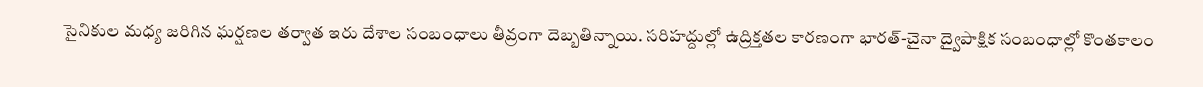సైనికుల మధ్య జరిగిన ఘర్షణల తర్వాత ఇరు దేశాల సంబంధాలు తీవ్రంగా దెబ్బతిన్నాయి. సరిహద్దుల్లో ఉద్రిక్తతల కారణంగా భారత్-చైనా ద్వైపాక్షిక సంబంధాల్లో కొంతకాలం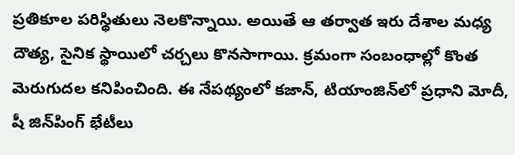ప్రతికూల పరిస్థితులు నెలకొన్నాయి. అయితే ఆ తర్వాత ఇరు దేశాల మధ్య దౌత్య, సైనిక స్థాయిలో చర్చలు కొనసాగాయి. క్రమంగా సంబంధాల్లో కొంత మెరుగుదల కనిపించింది. ఈ నేపథ్యంలో కజాన్, టియాంజిన్‌లో ప్రధాని మోదీ, షీ జిన్‌పింగ్ భేటీలు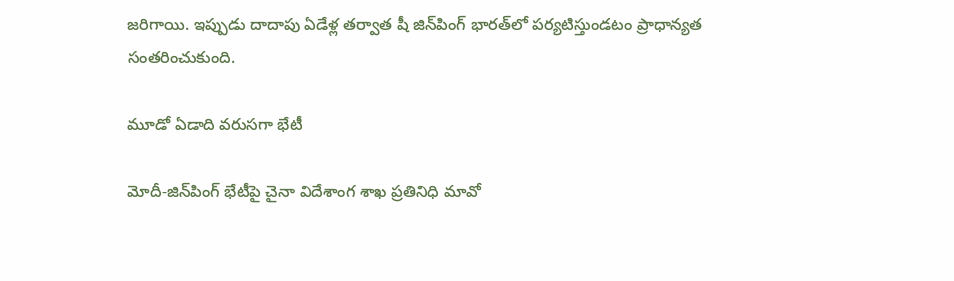జరిగాయి. ఇప్పుడు దాదాపు ఏడేళ్ల తర్వాత షీ జిన్‌పింగ్ భారత్‌లో పర్యటిస్తుండటం ప్రాధాన్యత సంతరించుకుంది.

మూడో ఏడాది వరుసగా భేటీ

మోదీ-జిన్‌పింగ్ భేటీపై చైనా విదేశాంగ శాఖ ప్రతినిధి మావో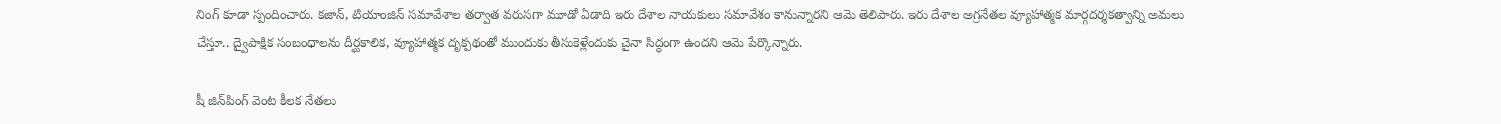నింగ్ కూడా స్పందించారు. కజాన్, టియాంజిన్ సమావేశాల తర్వాత వరుసగా మూడో ఏడాది ఇరు దేశాల నాయకులు సమావేశం కానున్నారని ఆమె తెలిపారు. ఇరు దేశాల అగ్రనేతల వ్యూహాత్మక మార్గదర్శకత్వాన్ని అమలు చేస్తూ.. ద్వైపాక్షిక సంబంధాలను దీర్ఘకాలిక, వ్యూహాత్మక దృక్పథంతో ముందుకు తీసుకెళ్లేందుకు చైనా సిద్ధంగా ఉందని ఆమె పేర్కొన్నారు.

షీ జిన్‌పింగ్ వెంట కీలక నేతలు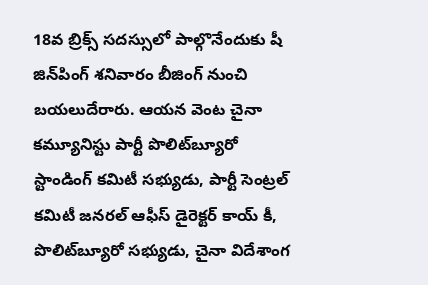18వ బ్రిక్స్ సదస్సులో పాల్గొనేందుకు షీ జిన్‌పింగ్ శనివారం బీజింగ్ నుంచి బయలుదేరారు. ఆయన వెంట చైనా కమ్యూనిస్టు పార్టీ పొలిట్‌బ్యూరో స్టాండింగ్ కమిటీ సభ్యుడు, పార్టీ సెంట్రల్ కమిటీ జనరల్ ఆఫీస్ డైరెక్టర్ కాయ్ కీ, పొలిట్‌బ్యూరో సభ్యుడు, చైనా విదేశాంగ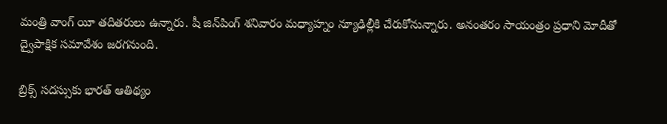మంత్రి వాంగ్ యీ తదితరులు ఉన్నారు. షీ జిన్‌పింగ్ శనివారం మధ్యాహ్నం న్యూఢిల్లీకి చేరుకోనున్నారు. అనంతరం సాయంత్రం ప్రధాని మోదీతో ద్వైపాక్షిక సమావేశం జరగనుంది.

బ్రిక్స్ సదస్సుకు భారత్ ఆతిథ్యం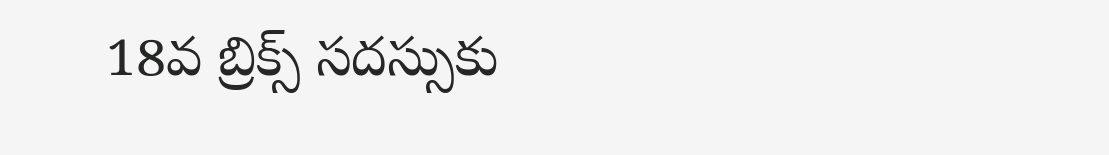18వ బ్రిక్స్ సదస్సుకు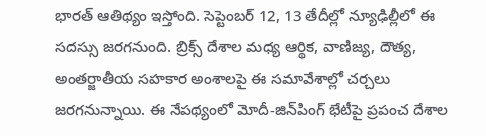భారత్ ఆతిథ్యం ఇస్తోంది. సెప్టెంబర్ 12, 13 తేదీల్లో న్యూఢిల్లీలో ఈ సదస్సు జరగనుంది. బ్రిక్స్ దేశాల మధ్య ఆర్థిక, వాణిజ్య, దౌత్య, అంతర్జాతీయ సహకార అంశాలపై ఈ సమావేశాల్లో చర్చలు జరగనున్నాయి. ఈ నేపథ్యంలో మోదీ-జిన్‌పింగ్ భేటీపై ప్రపంచ దేశాల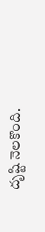దృష్టి నెలకొంది.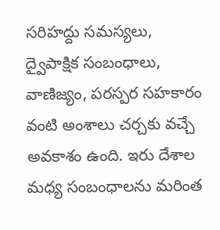సరిహద్దు సమస్యలు, ద్వైపాక్షిక సంబంధాలు, వాణిజ్యం, పరస్పర సహకారం వంటి అంశాలు చర్చకు వచ్చే అవకాశం ఉంది. ఇరు దేశాల మధ్య సంబంధాలను మరింత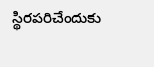స్థిరపరిచేందుకు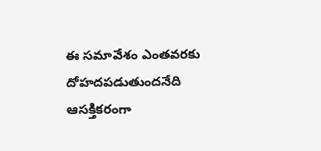ఈ సమావేశం ఎంతవరకు దోహదపడుతుందనేది ఆసక్తికరంగా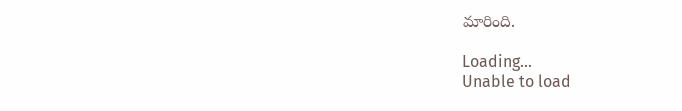మారింది.

Loading...
Unable to load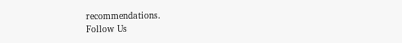recommendations.
Follow Us